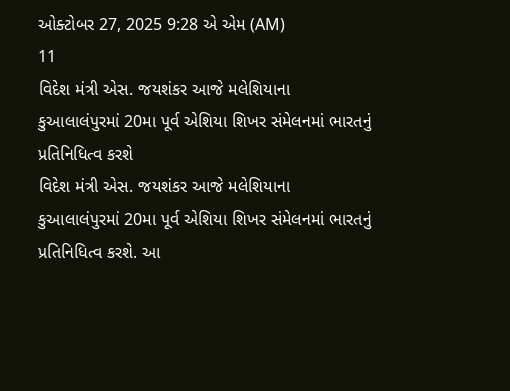ઓક્ટોબર 27, 2025 9:28 એ એમ (AM)
11
વિદેશ મંત્રી એસ. જયશંકર આજે મલેશિયાના કુઆલાલંપુરમાં 20મા પૂર્વ એશિયા શિખર સંમેલનમાં ભારતનું પ્રતિનિધિત્વ કરશે
વિદેશ મંત્રી એસ. જયશંકર આજે મલેશિયાના કુઆલાલંપુરમાં 20મા પૂર્વ એશિયા શિખર સંમેલનમાં ભારતનું પ્રતિનિધિત્વ કરશે. આ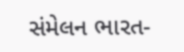સંમેલન ભારત-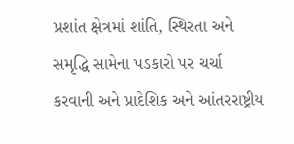પ્રશાંત ક્ષેત્રમાં શાંતિ, સ્થિરતા અને સમૃદ્ધિ સામેના પડકારો પર ચર્ચા કરવાની અને પ્રાદેશિક અને આંતરરાષ્ટ્રીય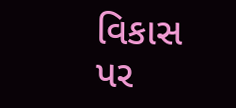વિકાસ પર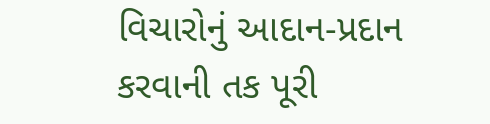વિચારોનું આદાન-પ્રદાન કરવાની તક પૂરી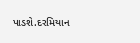પાડશે.દરમિયાન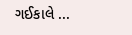ગઈકાલે ...